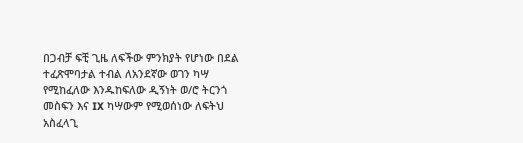በጋብቻ ፍቺ ጊዜ ለፍችው ምንክያት የሆነው በደል ተፈጽሞባታል ተብል ለአንደኛው ወገን ካሣ የሚከፈለው እንዱከፍለው ዲኝነት ወ/ሮ ትርንጎ መስፍን እና IX ካሣውም የሚወሰነው ለፍትህ አስፈላጊ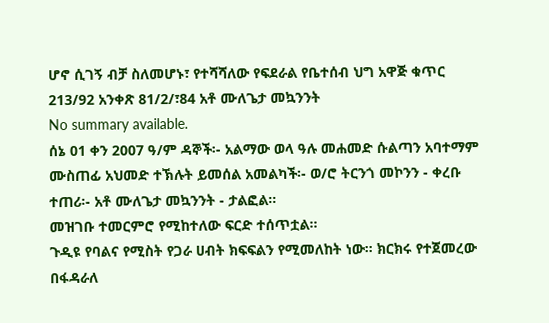ሆኖ ሲገኝ ብቻ ስለመሆኑ፣ የተሻሻለው የፍደራል የቤተሰብ ህግ አዋጅ ቁጥር 213/92 አንቀጽ 81/2/፣84 አቶ ሙለጌታ መኳንንት
No summary available.
ሰኔ 01 ቀን 2007 ዓ/ም ዳኞች፡- አልማው ወላ ዓሉ መሐመድ ሱልጣን አባተማም ሙስጠፊ አህመድ ተኽሉት ይመሰል አመልካች፡- ወ/ሮ ትርንጎ መኮንን - ቀረቡ ተጠሪ፡- አቶ ሙለጌታ መኳንንት - ታልፎል።
መዝገቡ ተመርምሮ የሚከተለው ፍርድ ተሰጥቷል።
ጉዲዩ የባልና የሚስት የጋራ ሀብት ክፍፍልን የሚመለከት ነው። ክርክሩ የተጀመረው በፋዳራለ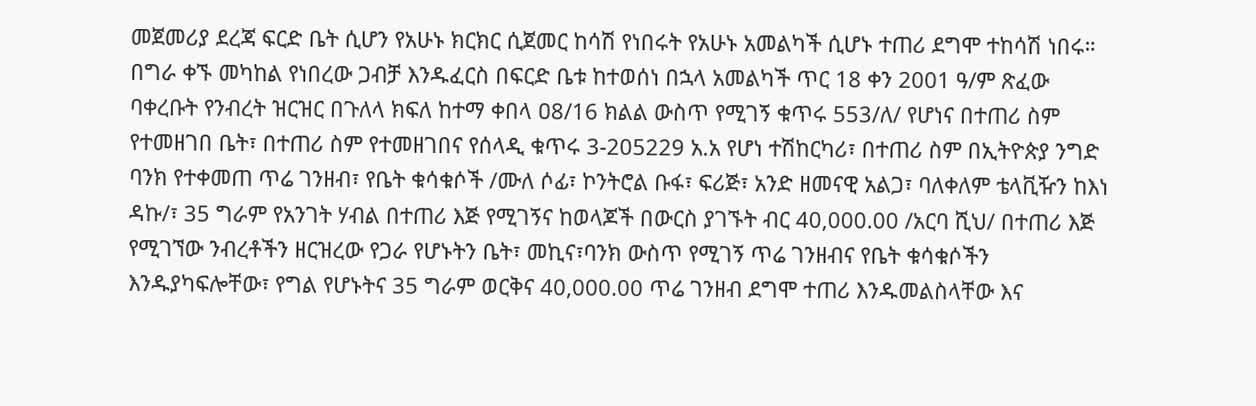መጀመሪያ ደረጃ ፍርድ ቤት ሲሆን የአሁኑ ክርክር ሲጀመር ከሳሽ የነበሩት የአሁኑ አመልካች ሲሆኑ ተጠሪ ደግሞ ተከሳሽ ነበሩ። በግራ ቀኙ መካከል የነበረው ጋብቻ እንዱፈርስ በፍርድ ቤቱ ከተወሰነ በኋላ አመልካች ጥር 18 ቀን 2001 ዓ/ም ጽፈው ባቀረቡት የንብረት ዝርዝር በጉለላ ክፍለ ከተማ ቀበላ ዐ8/16 ክልል ውስጥ የሚገኝ ቁጥሩ 553/ለ/ የሆነና በተጠሪ ስም የተመዘገበ ቤት፣ በተጠሪ ስም የተመዘገበና የሰላዲ ቁጥሩ 3-205229 አ.አ የሆነ ተሽከርካሪ፣ በተጠሪ ስም በኢትዮጵያ ንግድ ባንክ የተቀመጠ ጥሬ ገንዘብ፣ የቤት ቁሳቁሶች /ሙለ ሶፊ፣ ኮንትሮል ቡፋ፣ ፍሪጅ፣ አንድ ዘመናዊ አልጋ፣ ባለቀለም ቴላቪዥን ከእነ ዳኩ/፣ 35 ግራም የአንገት ሃብል በተጠሪ እጅ የሚገኝና ከወላጆች በውርስ ያገኙት ብር 40,000.00 /አርባ ሺህ/ በተጠሪ እጅ የሚገኘው ንብረቶችን ዘርዝረው የጋራ የሆኑትን ቤት፣ መኪና፣ባንክ ውስጥ የሚገኝ ጥሬ ገንዘብና የቤት ቁሳቁሶችን እንዱያካፍሎቸው፣ የግል የሆኑትና 35 ግራም ወርቅና 40,000.00 ጥሬ ገንዘብ ደግሞ ተጠሪ እንዱመልስላቸው እና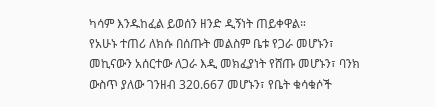ካሳም እንዱከፈል ይወሰን ዘንድ ዲኝነት ጠይቀዋል።
የአሁኑ ተጠሪ ለክሱ በሰጡት መልስም ቤቱ የጋራ መሆኑን፣ መኪናውን አሰርተው ለጋራ እዲ መክፈያነት የሸጡ መሆኑን፣ ባንክ ውስጥ ያለው ገንዘብ 320.667 መሆኑን፣ የቤት ቁሳቁሶች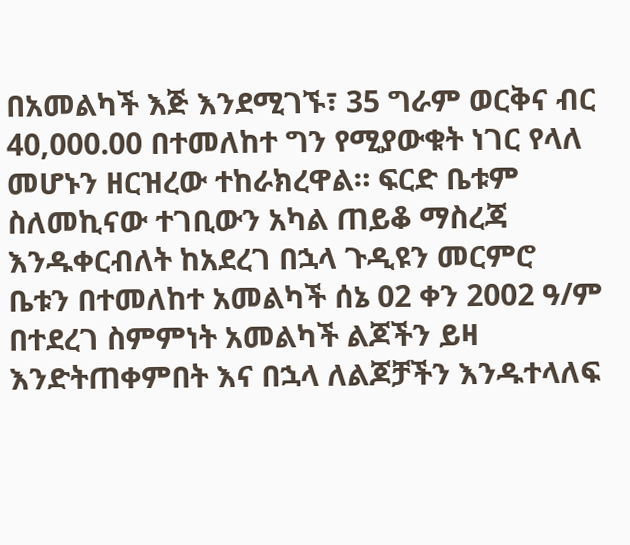በአመልካች እጅ እንደሚገኙ፣ 35 ግራም ወርቅና ብር 40,000.00 በተመለከተ ግን የሚያውቁት ነገር የላለ መሆኑን ዘርዝረው ተከራክረዋል። ፍርድ ቤቱም ስለመኪናው ተገቢውን አካል ጠይቆ ማስረጃ እንዱቀርብለት ከአደረገ በኋላ ጉዲዩን መርምሮ ቤቱን በተመለከተ አመልካች ሰኔ 02 ቀን 2002 ዓ/ም በተደረገ ስምምነት አመልካች ልጆችን ይዛ እንድትጠቀምበት እና በኋላ ለልጆቻችን እንዱተላለፍ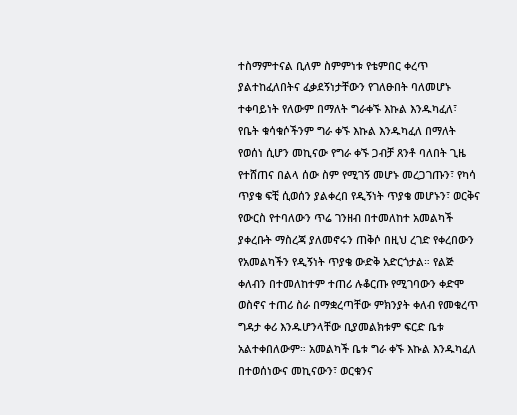ተስማምተናል ቢለም ስምምነቱ የቴምበር ቀረጥ ያልተከፈለበትና ፈቃደኝነታቸውን የገለፁበት ባለመሆኑ ተቀባይነት የለውም በማለት ግራቀኙ እኩል እንዱካፈለ፣ የቤት ቁሳቁሶችንም ግራ ቀኙ እኩል እንዱካፈለ በማለት የወሰነ ሲሆን መኪናው የግራ ቀኙ ጋብቻ ጸንቶ ባለበት ጊዜ የተሸጠና በልላ ሰው ስም የሚገኝ መሆኑ መረጋገጡን፣ የካሳ ጥያቄ ፍቺ ሲወሰን ያልቀረበ የዲኝነት ጥያቄ መሆኑን፣ ወርቅና የውርስ የተባለውን ጥሬ ገንዘብ በተመለከተ አመልካች ያቀረቡት ማስረጃ ያለመኖሩን ጠቅሶ በዚህ ረገድ የቀረበውን የአመልካችን የዲኝነት ጥያቄ ውድቅ አድርጎታል። የልጅ ቀለብን በተመለከተም ተጠሪ ሉቆርጡ የሚገባውን ቀድሞ ወስኖና ተጠሪ ስራ በማቋረጣቸው ምክንያት ቀለብ የመቁረጥ ግዳታ ቀሪ እንዱሆንላቸው ቢያመልክቱም ፍርድ ቤቱ አልተቀበለውም። አመልካች ቤቱ ግራ ቀኙ እኩል እንዱካፈለ በተወሰነውና መኪናውን፣ ወርቁንና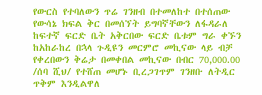የውርስ የተባለውን ጥሬ ገንዘብ በተመለከተ በተሰጠው የውሳኔ ክፍል ቅር በመሰኘት ይግባኛቸውን ለፋዳራለ ከፍተኛ ፍርድ ቤት አቅርበው ፍርድ ቤቱም ግራ ቀኙን ከአከራከረ በኋላ ጉዲዩን መርምሮ መኪናው ላይ ብቻ የቀረበውን ቅሬታ በመቀበል መኪናው በብር 70,000.00 /ሰባ ሺህ/ የተሸጠ መሆኑ ቢረጋገጥም ገንዘቡ ለትዲር ጥቅም እንዲልዋለ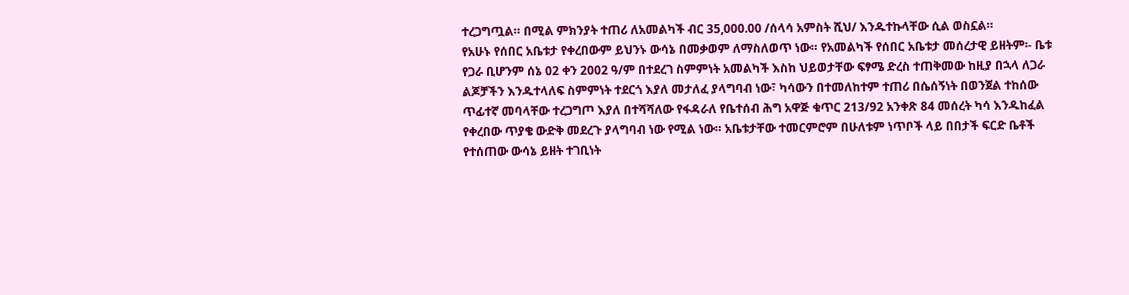ተረጋግጧል። በሚል ምክንያት ተጠሪ ለአመልካች ብር 35,000.00 /ሰላሳ አምስት ሺህ/ እንዱተኩላቸው ሲል ወስኗል።
የአሁኑ የሰበር አቤቱታ የቀረበውም ይህንኑ ውሳኔ በመቃወም ለማስለወጥ ነው። የአመልካች የሰበር አቤቱታ መሰረታዊ ይዘትም፡- ቤቱ የጋራ ቢሆንም ሰኔ 02 ቀን 2002 ዓ/ም በተደረገ ስምምነት አመልካች እስከ ህይወታቸው ፍፃሜ ድረስ ተጠቅመው ከዚያ በኋላ ለጋራ ልጆቻችን እንዱተላለፍ ስምምነት ተደርጎ እያለ መታለፈ ያላግባብ ነው፣ ካሳውን በተመለከተም ተጠሪ በሴሰኝነት በወንጀል ተከሰው ጥፊተኛ መባላቸው ተረጋግጦ እያለ በተሻሻለው የፋዳራለ የቤተሰብ ሕግ አዋጅ ቁጥር 213/92 አንቀጽ 84 መሰረት ካሳ እንዱከፈል የቀረበው ጥያቄ ውድቅ መደረጉ ያላግባብ ነው የሚል ነው። አቤቱታቸው ተመርምሮም በሁለቱም ነጥቦች ላይ በበታች ፍርድ ቤቶች የተሰጠው ውሳኔ ይዘት ተገቢነት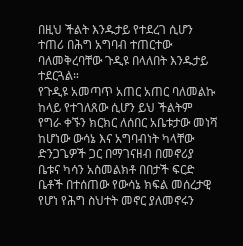በዚህ ችልት እንዱታይ የተደረገ ሲሆን ተጠሪ በሕግ አግባብ ተጠርተው ባለመቅረባቸው ጉዲዩ በላለበት እንዱታይ ተደርጓል።
የጉዲዩ አመጣጥ አጠር አጠር ባለመልኩ ከላይ የተገለጸው ሲሆን ይህ ችልትም የግራ ቀኙን ክርክር ለሰበር አቤቱታው መነሻ ከሆነው ውሳኔ እና አግባብነት ካላቸው ድንጋጌዎች ጋር በማገናዘብ በመኖሪያ ቤቱና ካሳን አስመልክቶ በበታች ፍርድ ቤቶች በተሰጠው የውሳኔ ክፍል መሰረታዊ የሆነ የሕግ ስህተት መኖር ያለመኖሩን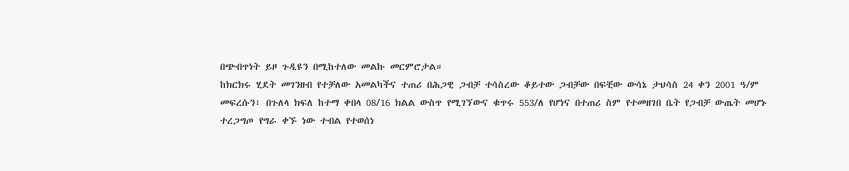በጭብጥነት ይዞ ጉዲዩን በሚከተለው መልኩ መርምሮታል።
ከክርክሩ ሂደት መገንዘብ የተቻለው አመልካችና ተጠሪ በሕጋዊ ጋብቻ ተሳስረው ቆይተው ጋብቻው በፍቺው ውሳኔ ታህሳስ 24 ቀን 2001 ዓ/ም መፍረሱን፣ በጉለላ ክፍለ ከተማ ቀበላ 08/16 ክልል ውስጥ የሚገኘውና ቁጥሩ 553/ለ የሆነና በተጠሪ ስም የተመዘገበ ቤት የጋብቻ ውጤት መሆኑ ተረጋግጦ የግራ ቀኙ ነው ተብል የተወሰነ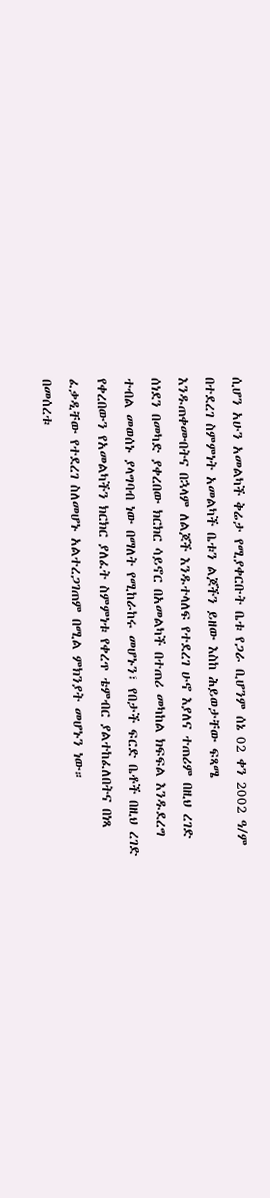ሲሆን አሁን አመልካች ቅሬታ የሚያቀርቡት ቤቱ የጋራ ቢሆንም ሰኔ 02 ቀን 2002 ዓ/ም በተደረገ ስምምነት አመልካች ቤቱን ልጆችን ይዘው እስከ ሕይወታቸው ፍጻሜ እንዱጠቀሙበትና በኋላም ለልጆች እንዱተላለፍ የተደረገ ሁኖ እያለና ተጠሪም በዚህ ረገድ ሰነደን በመካድ ያቀረበው ክርክር ሳይኖር በአመልካች በተጠሪ መካከል ክፍፍል እንዱደረግ ተብል መወሰኑ ያላግባብ ነው በማለት የሚከራከሩ መሆኑን፣ የበታች ፍርድ ቤቶች በዚህ ረገድ የቀረበውን የአመልካችን ክርክር ያለፈት ስምምነቱ የቀረጥ ቴምብር ያልተከፈለበትና በነጻ ፈቃዲቸው የተደረገ ስለመሆኑ አልተረጋገጠም በሚል ምክንያት መሆኑን ነው።
በመሰረቱ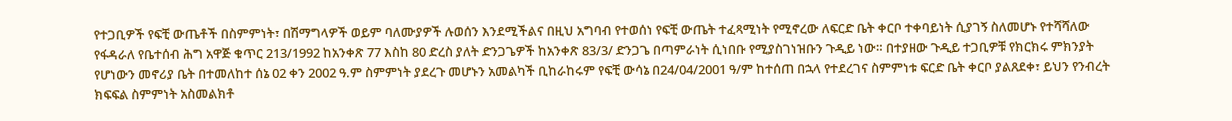የተጋቢዎች የፍቺ ውጤቶች በስምምነት፣ በሽማግላዎች ወይም ባለሙያዎች ሉወሰን እንደሚችልና በዚህ አግባብ የተወሰነ የፍቺ ውጤት ተፈጻሚነት የሚኖረው ለፍርድ ቤት ቀርቦ ተቀባይነት ሲያገኝ ስለመሆኑ የተሻሻለው የፋዳራለ የቤተሰብ ሕግ አዋጅ ቁጥር 213/1992 ከአንቀጽ 77 እስከ 80 ድረስ ያለት ድንጋጌዎች ከአንቀጽ 83/3/ ድንጋጌ በጣምራነት ሲነበቡ የሚያስገነዝቡን ጉዲይ ነው። በተያዘው ጉዲይ ተጋቢዎቹ የክርክሩ ምክንያት የሆነውን መኖሪያ ቤት በተመለከተ ሰኔ 02 ቀን 2002 ዓ.ም ስምምነት ያደረጉ መሆኑን አመልካች ቢከራከሩም የፍቺ ውሳኔ በ24/04/2001 ዓ/ም ከተሰጠ በኋላ የተደረገና ስምምነቱ ፍርድ ቤት ቀርቦ ያልጸደቀ፣ ይህን የንብረት ክፍፍል ስምምነት አስመልክቶ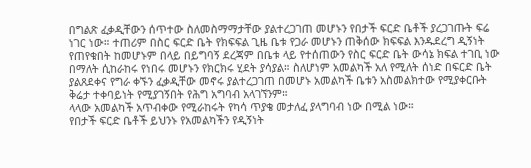በግልጽ ፈቃዲቸውን ሰጥተው ስለመስማማታቸው ያልተረጋገጠ መሆኑን የበታች ፍርድ ቤቶች ያረጋገጡት ፍሬ ነገር ነው። ተጠሪም በስር ፍርድ ቤት የክፍፍል ጊዜ ቤቱ የጋራ መሆኑን ጠቅሰው ክፍፍል እንዱደረግ ዲኝነት የጠየቁበት ከመሆኑም በላይ በይግባኝ ደረጃም በቤቱ ላይ የተሰጠውን የስር ፍርድ ቤት ውሳኔ ክፍል ተገቢ ነው በማለት ሲከራከሩ የነበሩ መሆኑን የክርክሩ ሂደት ያሳያል። ስለሆነም አመልካች አለ የሚለት ሰነድ በፍርድ ቤት ያልጸደቀና የግራ ቀኙን ፈቃዲቸው መኖሩ ያልተረጋገጠ በመሆኑ አመልካች ቤቱን አስመልክተው የሚያቀርቡት ቅሬታ ተቀባይነት የሚያገኝበት የሕግ አግባብ አላገኘንም።
ላላው አመልካች አጥብቀው የሚራከሩት የካሳ ጥያቄ መታለፈ ያላግባብ ነው በሚል ነው።
የበታች ፍርድ ቤቶች ይህንኑ የአመልካችን የዲኝነት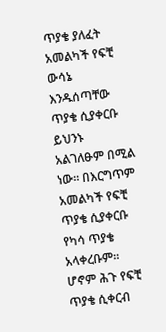ጥያቄ ያለፈት አመልካች የፍቺ ውሳኔ እንዱሰጣቸው ጥያቄ ሲያቀርቡ ይህንኑ አልገለፁም በሚል ነው። በእርግጥም አመልካች የፍቺ ጥያቄ ሲያቀርቡ የካሳ ጥያቄ አላቀረቡም። ሆኖም ሕጉ የፍቺ ጥያቄ ሲቀርብ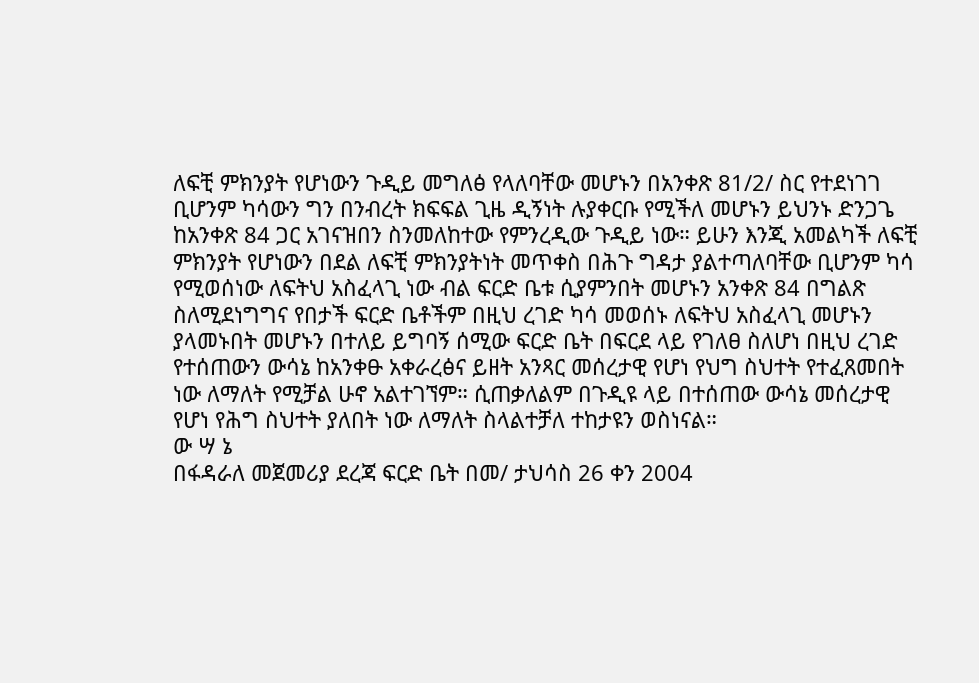ለፍቺ ምክንያት የሆነውን ጉዲይ መግለፅ የላለባቸው መሆኑን በአንቀጽ 81/2/ ስር የተደነገገ ቢሆንም ካሳውን ግን በንብረት ክፍፍል ጊዜ ዲኝነት ሉያቀርቡ የሚችለ መሆኑን ይህንኑ ድንጋጌ ከአንቀጽ 84 ጋር አገናዝበን ስንመለከተው የምንረዲው ጉዲይ ነው። ይሁን እንጂ አመልካች ለፍቺ ምክንያት የሆነውን በደል ለፍቺ ምክንያትነት መጥቀስ በሕጉ ግዳታ ያልተጣለባቸው ቢሆንም ካሳ የሚወሰነው ለፍትህ አስፈላጊ ነው ብል ፍርድ ቤቱ ሲያምንበት መሆኑን አንቀጽ 84 በግልጽ ስለሚደነግግና የበታች ፍርድ ቤቶችም በዚህ ረገድ ካሳ መወሰኑ ለፍትህ አስፈላጊ መሆኑን ያላመኑበት መሆኑን በተለይ ይግባኝ ሰሚው ፍርድ ቤት በፍርደ ላይ የገለፀ ስለሆነ በዚህ ረገድ የተሰጠውን ውሳኔ ከአንቀፁ አቀራረፅና ይዘት አንጻር መሰረታዊ የሆነ የህግ ስህተት የተፈጸመበት ነው ለማለት የሚቻል ሁኖ አልተገኘም። ሲጠቃለልም በጉዲዩ ላይ በተሰጠው ውሳኔ መሰረታዊ የሆነ የሕግ ስህተት ያለበት ነው ለማለት ስላልተቻለ ተከታዩን ወስነናል።
ው ሣ ኔ
በፋዳራለ መጀመሪያ ደረጃ ፍርድ ቤት በመ/ ታህሳስ 26 ቀን 2004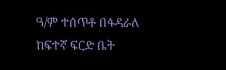ዓ/ም ተሰጥቶ በፋዳራለ ከፍተኛ ፍርድ ቤት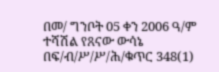በመ/ ግንቦት 05 ቀን 2006 ዓ/ም ተሻሽል የጸናው ውሳኔ በፍ/ብ/ሥ/ሥ/ሕ/ቁጥር 348(1)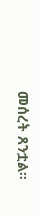መሰረት ጸንቷል።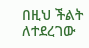በዚህ ችልት ለተደረገው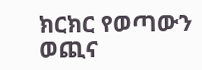ክርክር የወጣውን ወጪና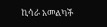ኪሳራ አመልካች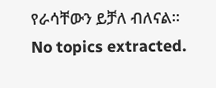የራሳቸውን ይቻለ ብለናል።
No topics extracted.